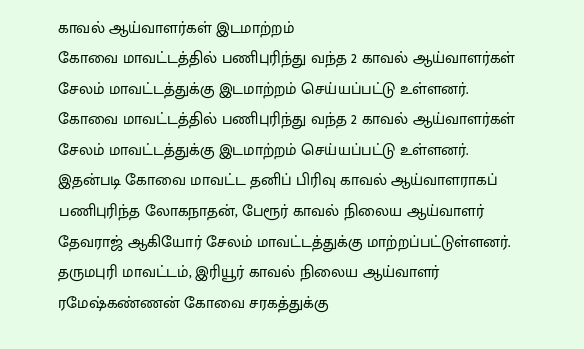காவல் ஆய்வாளர்கள் இடமாற்றம்
கோவை மாவட்டத்தில் பணிபுரிந்து வந்த 2 காவல் ஆய்வாளர்கள் சேலம் மாவட்டத்துக்கு இடமாற்றம் செய்யப்பட்டு உள்ளனர்.
கோவை மாவட்டத்தில் பணிபுரிந்து வந்த 2 காவல் ஆய்வாளர்கள் சேலம் மாவட்டத்துக்கு இடமாற்றம் செய்யப்பட்டு உள்ளனர்.
இதன்படி கோவை மாவட்ட தனிப் பிரிவு காவல் ஆய்வாளராகப் பணிபுரிந்த லோகநாதன், பேரூர் காவல் நிலைய ஆய்வாளர் தேவராஜ் ஆகியோர் சேலம் மாவட்டத்துக்கு மாற்றப்பட்டுள்ளனர்.
தருமபுரி மாவட்டம், இரியூர் காவல் நிலைய ஆய்வாளர் ரமேஷ்கண்ணன் கோவை சரகத்துக்கு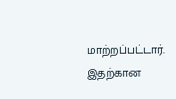மாற்றப்பட்டார். இதற்கான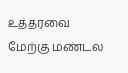உத்தரவை மேற்கு மண்டல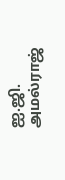ஐ.ஜி. அமல்ராஜ்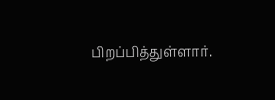பிறப்பித்துள்ளார்.